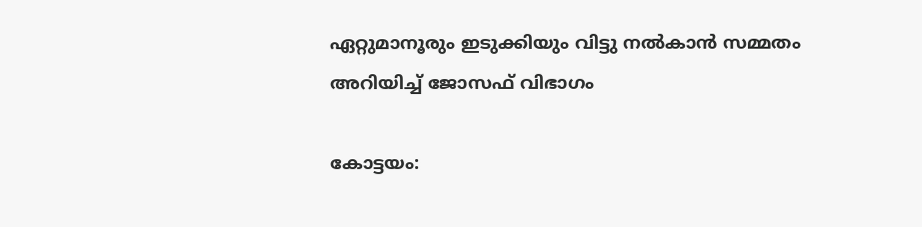ഏറ്റുമാനൂരും ഇടുക്കിയും വിട്ടു നല്‍കാൻ സമ്മതം അറിയിച്ച്‌ ജോസഫ് വിഭാഗം

കോട്ടയം: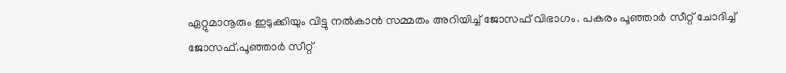ഏറ്റുമാനൂരും ഇടുക്കിയും വിട്ടു നല്‍കാൻ സമ്മതം അറിയിച്ച്‌ ജോസഫ് വിഭാഗം. പകരം പൂഞ്ഞാർ സീറ്റ് ചോദിച്ച്‌ ജോസഫ്.പൂഞ്ഞാർ സീറ്റ്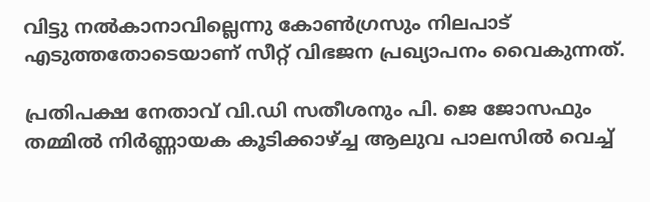വിട്ടു നല്‍കാനാവില്ലെന്നു കോണ്‍ഗ്രസും നിലപാട് എടുത്തതോടെയാണ് സീറ്റ് വിഭജന പ്രഖ്യാപനം വൈകുന്നത്.

പ്രതിപക്ഷ നേതാവ് വി.ഡി സതീശനും പി. ജെ ജോസഫും തമ്മില്‍ നിര്‍ണ്ണായക കൂടിക്കാഴ്ച്ച ആലുവ പാലസില്‍ വെച്ച്‌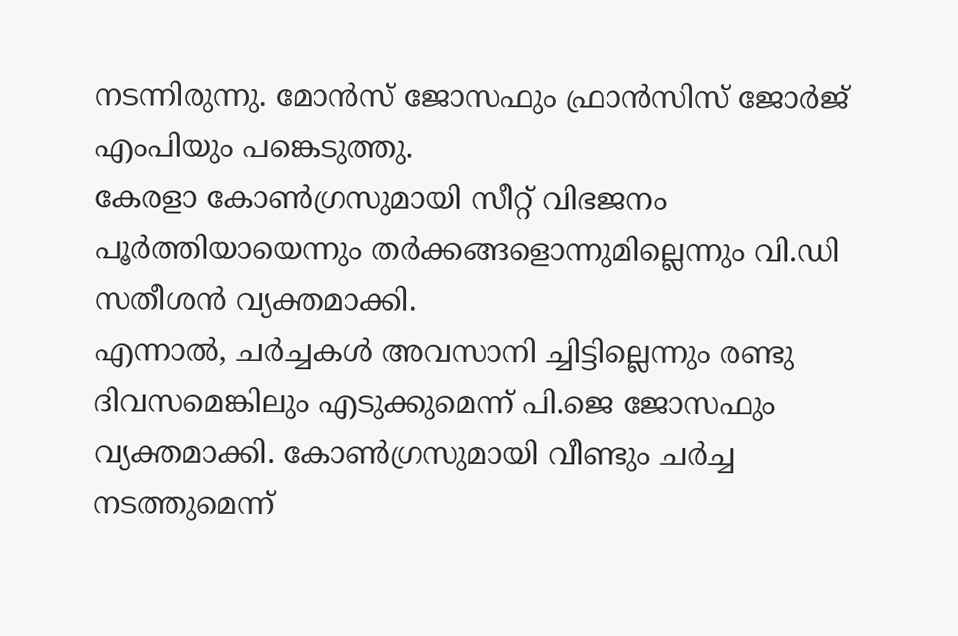നടന്നിരുന്നു. മോന്‍സ് ജോസഫും ഫ്രാന്‍സിസ് ജോര്‍ജ് എംപിയും പങ്കെടുത്തു.
കേരളാ കോണ്‍ഗ്രസുമായി സീറ്റ് വിഭജനം പൂര്‍ത്തിയായെന്നും തര്‍ക്കങ്ങളൊന്നുമില്ലെന്നും വി.ഡി സതീശന്‍ വ്യക്തമാക്കി.
എന്നാല്‍, ചർച്ചകള്‍ അവസാനി ച്ചിട്ടില്ലെന്നും രണ്ടു ദിവസമെങ്കിലും എടുക്കുമെന്ന് പി.ജെ ജോസഫും വ്യക്തമാക്കി. കോണ്‍ഗ്രസുമായി വീണ്ടും ചര്‍ച്ച നടത്തുമെന്ന്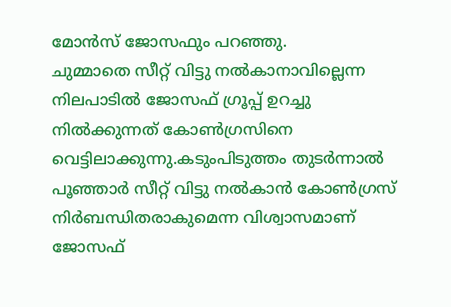മോന്‍സ് ജോസഫും പറഞ്ഞു.
ചുമ്മാതെ സീറ്റ് വിട്ടു നല്‍കാനാവില്ലെന്ന നിലപാടില്‍ ജോസഫ് ഗ്രൂപ്പ് ഉറച്ചു നില്‍ക്കുന്നത് കോണ്‍ഗ്രസിനെ വെട്ടിലാക്കുന്നു.കടുംപിടുത്തം തുടർന്നാല്‍ പൂഞ്ഞാർ സീറ്റ് വിട്ടു നല്‍കാൻ കോണ്‍ഗ്രസ് നിർബന്ധിതരാകുമെന്ന വിശ്വാസമാണ് ജോസഫ്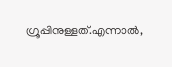ഗ്രൂപ്പിനുള്ളത്.എന്നാല്‍,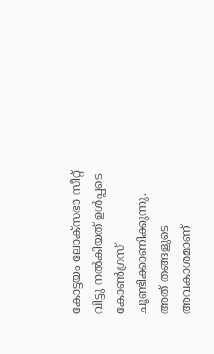കോട്ടയം ലോക്സഭാ സീറ്റ് വിട്ടു നല്‍കിയത് ഉള്‍പ്പടെ കോണ്‍ഗ്രസ് ചൂണ്ടിക്കാണിക്കുന്നു.
അത് തങ്ങളുടെ അവകാശമാണ്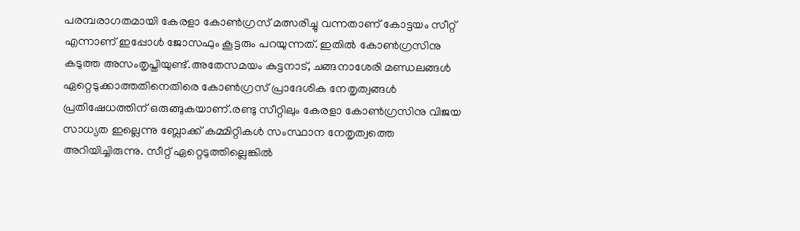പരമ്പരാഗതമായി കേരളാ കോണ്‍ഗ്രസ് മത്സരിച്ചു വന്നതാണ് കോട്ടയം സീറ്റ് എന്നാണ് ഇപ്പോള്‍ ജോസഫും കൂട്ടരും പറയുന്നത്. ഇതില്‍ കോണ്‍ഗ്രസിനു കടുത്ത അസംതൃപ്തിയുണ്ട്.അതേസമയം കുട്ടനാട്, ചങ്ങനാശേരി മണ്ഡലങ്ങള്‍ ഏറ്റെടുക്കാത്തതിനെതിരെ കോണ്‍ഗ്രസ് പ്രാദേശിക നേതൃത്വങ്ങള്‍ പ്രതിഷേധത്തിന് ഒരുങ്ങുകയാണ്.രണ്ടു സീറ്റിലും കേരളാ കോണ്‍ഗ്രസിനു വിജയ സാധ്യത ഇല്ലെന്നു ബ്ലോക്ക് കമ്മിറ്റികള്‍ സംസ്ഥാന നേതൃത്വത്തെ അറിയിച്ചിരുന്നു. സീറ്റ് ഏറ്റെടുത്തില്ലെങ്കില്‍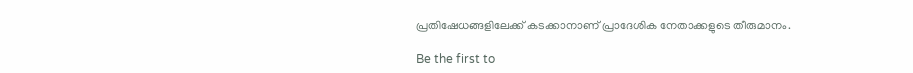പ്രതിഷേധങ്ങളിലേക്ക് കടക്കാനാണ് പ്രാദേശിക നേതാക്കളുടെ തീരുമാനം.

Be the first to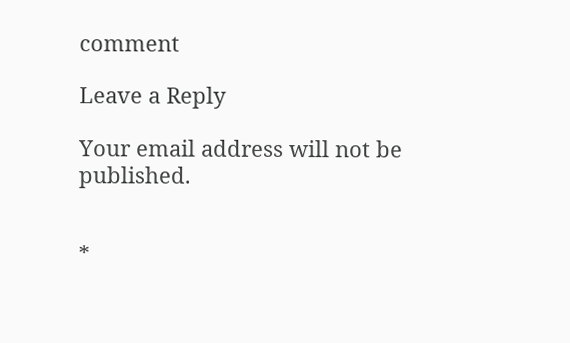comment

Leave a Reply

Your email address will not be published.


*